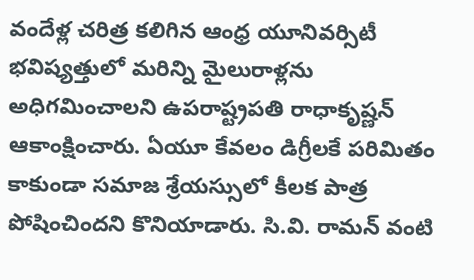వందేళ్ల చరిత్ర కలిగిన ఆంధ్ర యూనివర్సిటీ భవిష్యత్తులో మరిన్ని మైలురాళ్లను అధిగమించాలని ఉపరాష్ట్రపతి రాధాకృష్ణన్ ఆకాంక్షించారు. ఏయూ కేవలం డిగ్రీలకే పరిమితం కాకుండా సమాజ శ్రేయస్సులో కీలక పాత్ర పోషించిందని కొనియాడారు. సి.వి. రామన్ వంటి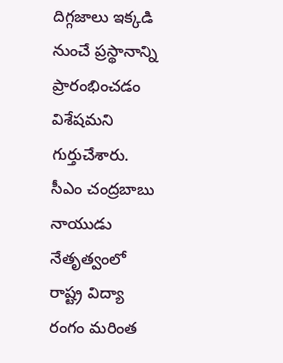దిగ్గజాలు ఇక్కడి నుంచే ప్రస్థానాన్ని ప్రారంభించడం విశేషమని గుర్తుచేశారు. సీఎం చంద్రబాబు నాయుడు నేతృత్వంలో రాష్ట్ర విద్యా రంగం మరింత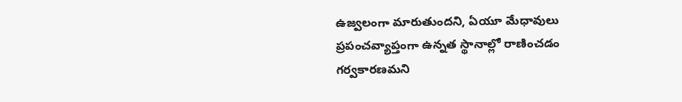ఉజ్వలంగా మారుతుందని, ఏయూ మేధావులు ప్రపంచవ్యాప్తంగా ఉన్నత స్థానాల్లో రాణించడం గర్వకారణమని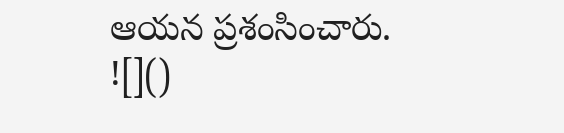ఆయన ప్రశంసించారు.
![]()